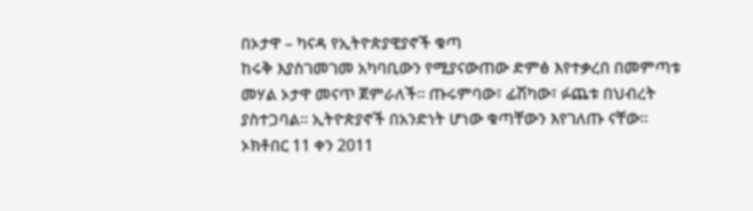በኦታዋ – ካናዳ የኢትዮጵያዊያኖች ቁጣ
ከሩቅ እያስገመገመ አካባቢውን የሚያናውጠው ድምፅ እየተቃረበ በመምጣቱ መሃል ኦታዋ መናጥ ጀምራለች። ጡሩምባው፣ ፊሽካው፣ ፉጨቱ በህብረት ያስተጋባል። ኢትዮጵያኖች በአንድነት ሆነው ቁጣቸውን እየገለጡ ናቸው።
ኦክቶበር 11 ቀን 2011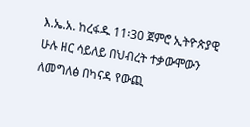እ.ኤ.አ. ከረፋዱ 11፡30 ጀምሮ ኢትዮጵያዊ ሁሉ ዘር ሳይለይ በህብረት ተቃውሞውን ለመግለፅ በካናዳ የውጪ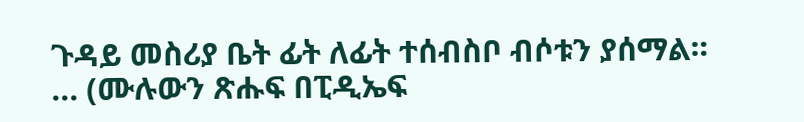ጉዳይ መስሪያ ቤት ፊት ለፊት ተሰብስቦ ብሶቱን ያሰማል። ... (ሙሉውን ጽሑፍ በፒዲኤፍ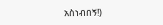አስነብበኝ!)